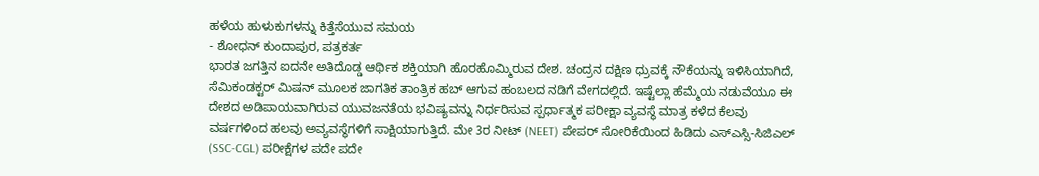ಹಳೆಯ ಹುಳುಕುಗಳನ್ನು ಕಿತ್ತೆಸೆಯುವ ಸಮಯ
- ಶೋಧನ್ ಕುಂದಾಪುರ, ಪತ್ರಕರ್ತ
ಭಾರತ ಜಗತ್ತಿನ ಐದನೇ ಅತಿದೊಡ್ಡ ಆರ್ಥಿಕ ಶಕ್ತಿಯಾಗಿ ಹೊರಹೊಮ್ಮಿರುವ ದೇಶ. ಚಂದ್ರನ ದಕ್ಷಿಣ ಧ್ರುವಕ್ಕೆ ನೌಕೆಯನ್ನು ಇಳಿಸಿಯಾಗಿದೆ, ಸೆಮಿಕಂಡಕ್ಟರ್ ಮಿಷನ್ ಮೂಲಕ ಜಾಗತಿಕ ತಾಂತ್ರಿಕ ಹಬ್ ಆಗುವ ಹಂಬಲದ ನಡಿಗೆ ವೇಗದಲ್ಲಿದೆ. ಇಷ್ಟೆಲ್ಲಾ ಹೆಮ್ಮೆಯ ನಡುವೆಯೂ ಈ ದೇಶದ ಅಡಿಪಾಯವಾಗಿರುವ ಯುವಜನತೆಯ ಭವಿಷ್ಯವನ್ನು ನಿರ್ಧರಿಸುವ ಸ್ಪರ್ಧಾತ್ಮಕ ಪರೀಕ್ಷಾ ವ್ಯವಸ್ಥೆ ಮಾತ್ರ ಕಳೆದ ಕೆಲವು ವರ್ಷಗಳಿಂದ ಹಲವು ಅವ್ಯವಸ್ಥೆಗಳಿಗೆ ಸಾಕ್ಷಿಯಾಗುತ್ತಿದೆ. ಮೇ 3ರ ನೀಟ್ (NEET) ಪೇಪರ್ ಸೋರಿಕೆಯಿಂದ ಹಿಡಿದು ಎಸ್ಎಸ್ಸಿ-ಸಿಜಿಎಲ್ (SSC-CGL) ಪರೀಕ್ಷೆಗಳ ಪದೇ ಪದೇ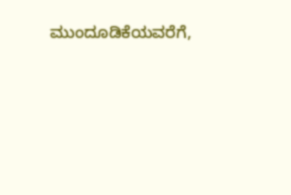ಮುಂದೂಡಿಕೆಯವರೆಗೆ,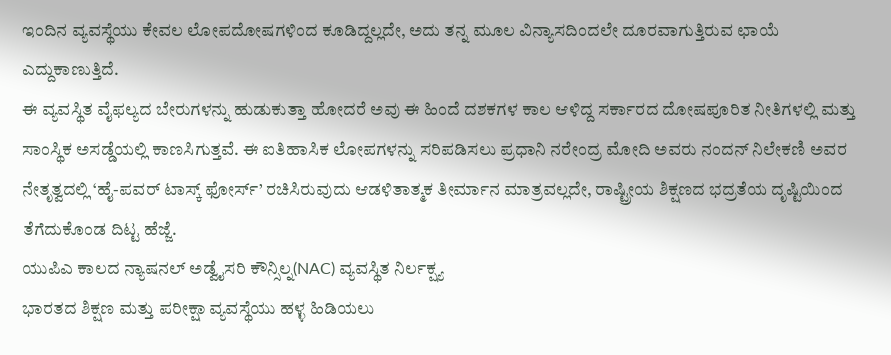ಇಂದಿನ ವ್ಯವಸ್ಥೆಯು ಕೇವಲ ಲೋಪದೋಷಗಳಿಂದ ಕೂಡಿದ್ದಲ್ಲದೇ, ಅದು ತನ್ನ ಮೂಲ ವಿನ್ಯಾಸದಿಂದಲೇ ದೂರವಾಗುತ್ತಿರುವ ಛಾಯೆ ಎದ್ದುಕಾಣುತ್ತಿದೆ.
ಈ ವ್ಯವಸ್ಥಿತ ವೈಫಲ್ಯದ ಬೇರುಗಳನ್ನು ಹುಡುಕುತ್ತಾ ಹೋದರೆ ಅವು ಈ ಹಿಂದೆ ದಶಕಗಳ ಕಾಲ ಆಳಿದ್ದ ಸರ್ಕಾರದ ದೋಷಪೂರಿತ ನೀತಿಗಳಲ್ಲಿ ಮತ್ತು ಸಾಂಸ್ಥಿಕ ಅಸಡ್ಡೆಯಲ್ಲಿ ಕಾಣಸಿಗುತ್ತವೆ. ಈ ಐತಿಹಾಸಿಕ ಲೋಪಗಳನ್ನು ಸರಿಪಡಿಸಲು ಪ್ರಧಾನಿ ನರೇಂದ್ರ ಮೋದಿ ಅವರು ನಂದನ್ ನಿಲೇಕಣಿ ಅವರ ನೇತೃತ್ವದಲ್ಲಿ ‘ಹೈ-ಪವರ್ ಟಾಸ್ಕ್ ಫೋರ್ಸ್’ ರಚಿಸಿರುವುದು ಆಡಳಿತಾತ್ಮಕ ತೀರ್ಮಾನ ಮಾತ್ರವಲ್ಲದೇ, ರಾಷ್ಟ್ರೀಯ ಶಿಕ್ಷಣದ ಭದ್ರತೆಯ ದೃಷ್ಟಿಯಿಂದ ತೆಗೆದುಕೊಂಡ ದಿಟ್ಟ ಹೆಜ್ಜೆ.
ಯುಪಿಎ ಕಾಲದ ನ್ಯಾಷನಲ್ ಅಡ್ವೈಸರಿ ಕೌನ್ಸಿಲ್ನ(NAC) ವ್ಯವಸ್ಥಿತ ನಿರ್ಲಕ್ಷ್ಯ
ಭಾರತದ ಶಿಕ್ಷಣ ಮತ್ತು ಪರೀಕ್ಷಾ ವ್ಯವಸ್ಥೆಯು ಹಳ್ಳ ಹಿಡಿಯಲು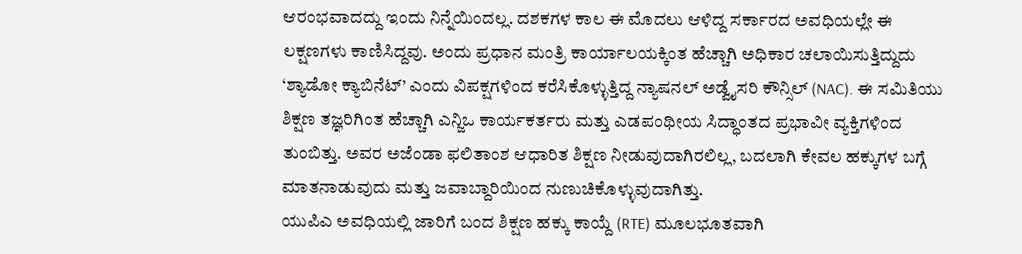ಆರಂಭವಾದದ್ದು ಇಂದು ನಿನ್ನೆಯಿಂದಲ್ಲ. ದಶಕಗಳ ಕಾಲ ಈ ಮೊದಲು ಆಳಿದ್ದ ಸರ್ಕಾರದ ಅವಧಿಯಲ್ಲೇ ಈ ಲಕ್ಷಣಗಳು ಕಾಣಿಸಿದ್ದವು. ಅಂದು ಪ್ರಧಾನ ಮಂತ್ರಿ ಕಾರ್ಯಾಲಯಕ್ಕಿಂತ ಹೆಚ್ಚಾಗಿ ಅಧಿಕಾರ ಚಲಾಯಿಸುತ್ತಿದ್ದುದು ‘ಶ್ಯಾಡೋ ಕ್ಯಾಬಿನೆಟ್’ ಎಂದು ವಿಪಕ್ಷಗಳಿಂದ ಕರೆಸಿಕೊಳ್ಳುತ್ತಿದ್ದ ನ್ಯಾಷನಲ್ ಅಡ್ವೈಸರಿ ಕೌನ್ಸಿಲ್ (NAC). ಈ ಸಮಿತಿಯು ಶಿಕ್ಷಣ ತಜ್ಞರಿಗಿಂತ ಹೆಚ್ಚಾಗಿ ಎನ್ಜಿಒ ಕಾರ್ಯಕರ್ತರು ಮತ್ತು ಎಡಪಂಥೀಯ ಸಿದ್ಧಾಂತದ ಪ್ರಭಾವೀ ವ್ಯಕ್ತಿಗಳಿಂದ ತುಂಬಿತ್ತು. ಅವರ ಅಜೆಂಡಾ ಫಲಿತಾಂಶ ಆಧಾರಿತ ಶಿಕ್ಷಣ ನೀಡುವುದಾಗಿರಲಿಲ್ಲ, ಬದಲಾಗಿ ಕೇವಲ ಹಕ್ಕುಗಳ ಬಗ್ಗೆ ಮಾತನಾಡುವುದು ಮತ್ತು ಜವಾಬ್ದಾರಿಯಿಂದ ನುಣುಚಿಕೊಳ್ಳುವುದಾಗಿತ್ತು.
ಯುಪಿಎ ಅವಧಿಯಲ್ಲಿ ಜಾರಿಗೆ ಬಂದ ಶಿಕ್ಷಣ ಹಕ್ಕು ಕಾಯ್ದೆ (RTE) ಮೂಲಭೂತವಾಗಿ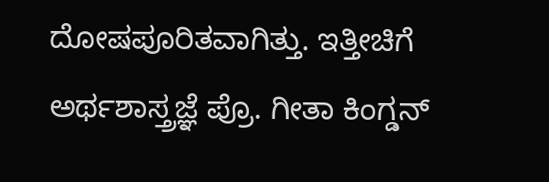ದೋಷಪೂರಿತವಾಗಿತ್ತು. ಇತ್ತೀಚಿಗೆ ಅರ್ಥಶಾಸ್ತ್ರಜ್ಞೆ ಪ್ರೊ. ಗೀತಾ ಕಿಂಗ್ಡನ್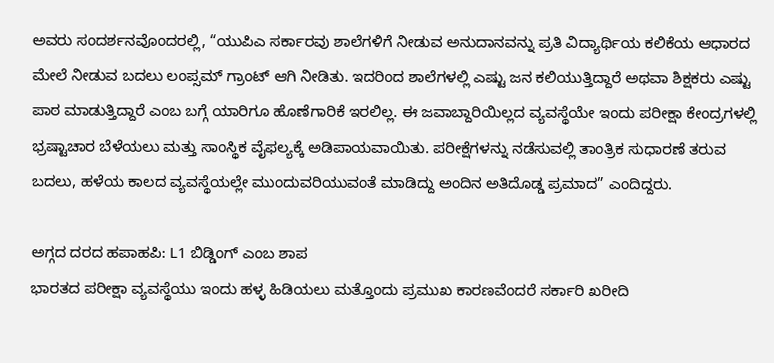ಅವರು ಸಂದರ್ಶನವೊಂದರಲ್ಲಿ, “ಯುಪಿಎ ಸರ್ಕಾರವು ಶಾಲೆಗಳಿಗೆ ನೀಡುವ ಅನುದಾನವನ್ನು ಪ್ರತಿ ವಿದ್ಯಾರ್ಥಿಯ ಕಲಿಕೆಯ ಆಧಾರದ ಮೇಲೆ ನೀಡುವ ಬದಲು ಲಂಪ್ಸಮ್ ಗ್ರಾಂಟ್ ಆಗಿ ನೀಡಿತು. ಇದರಿಂದ ಶಾಲೆಗಳಲ್ಲಿ ಎಷ್ಟು ಜನ ಕಲಿಯುತ್ತಿದ್ದಾರೆ ಅಥವಾ ಶಿಕ್ಷಕರು ಎಷ್ಟು ಪಾಠ ಮಾಡುತ್ತಿದ್ದಾರೆ ಎಂಬ ಬಗ್ಗೆ ಯಾರಿಗೂ ಹೊಣೆಗಾರಿಕೆ ಇರಲಿಲ್ಲ. ಈ ಜವಾಬ್ದಾರಿಯಿಲ್ಲದ ವ್ಯವಸ್ಥೆಯೇ ಇಂದು ಪರೀಕ್ಷಾ ಕೇಂದ್ರಗಳಲ್ಲಿ ಭ್ರಷ್ಟಾಚಾರ ಬೆಳೆಯಲು ಮತ್ತು ಸಾಂಸ್ಥಿಕ ವೈಫಲ್ಯಕ್ಕೆ ಅಡಿಪಾಯವಾಯಿತು. ಪರೀಕ್ಷೆಗಳನ್ನು ನಡೆಸುವಲ್ಲಿ ತಾಂತ್ರಿಕ ಸುಧಾರಣೆ ತರುವ ಬದಲು, ಹಳೆಯ ಕಾಲದ ವ್ಯವಸ್ಥೆಯಲ್ಲೇ ಮುಂದುವರಿಯುವಂತೆ ಮಾಡಿದ್ದು ಅಂದಿನ ಅತಿದೊಡ್ಡ ಪ್ರಮಾದ” ಎಂದಿದ್ದರು.

ಅಗ್ಗದ ದರದ ಹಪಾಹಪಿ: L1 ಬಿಡ್ಡಿಂಗ್ ಎಂಬ ಶಾಪ
ಭಾರತದ ಪರೀಕ್ಷಾ ವ್ಯವಸ್ಥೆಯು ಇಂದು ಹಳ್ಳ ಹಿಡಿಯಲು ಮತ್ತೊಂದು ಪ್ರಮುಖ ಕಾರಣವೆಂದರೆ ಸರ್ಕಾರಿ ಖರೀದಿ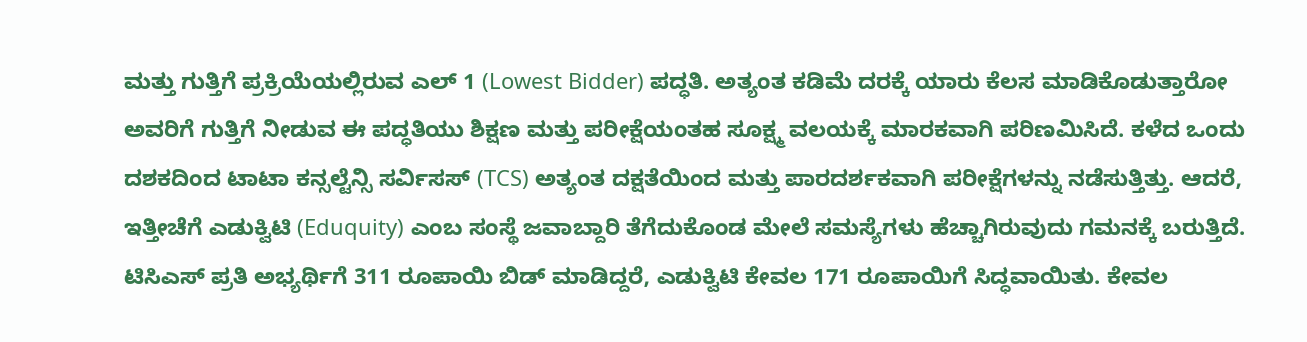ಮತ್ತು ಗುತ್ತಿಗೆ ಪ್ರಕ್ರಿಯೆಯಲ್ಲಿರುವ ಎಲ್ 1 (Lowest Bidder) ಪದ್ಧತಿ. ಅತ್ಯಂತ ಕಡಿಮೆ ದರಕ್ಕೆ ಯಾರು ಕೆಲಸ ಮಾಡಿಕೊಡುತ್ತಾರೋ ಅವರಿಗೆ ಗುತ್ತಿಗೆ ನೀಡುವ ಈ ಪದ್ಧತಿಯು ಶಿಕ್ಷಣ ಮತ್ತು ಪರೀಕ್ಷೆಯಂತಹ ಸೂಕ್ಷ್ಮ ವಲಯಕ್ಕೆ ಮಾರಕವಾಗಿ ಪರಿಣಮಿಸಿದೆ. ಕಳೆದ ಒಂದು ದಶಕದಿಂದ ಟಾಟಾ ಕನ್ಸಲ್ಟೆನ್ಸಿ ಸರ್ವಿಸಸ್ (TCS) ಅತ್ಯಂತ ದಕ್ಷತೆಯಿಂದ ಮತ್ತು ಪಾರದರ್ಶಕವಾಗಿ ಪರೀಕ್ಷೆಗಳನ್ನು ನಡೆಸುತ್ತಿತ್ತು. ಆದರೆ, ಇತ್ತೀಚೆಗೆ ಎಡುಕ್ವಿಟಿ (Eduquity) ಎಂಬ ಸಂಸ್ಥೆ ಜವಾಬ್ದಾರಿ ತೆಗೆದುಕೊಂಡ ಮೇಲೆ ಸಮಸ್ಯೆಗಳು ಹೆಚ್ಚಾಗಿರುವುದು ಗಮನಕ್ಕೆ ಬರುತ್ತಿದೆ.
ಟಿಸಿಎಸ್ ಪ್ರತಿ ಅಭ್ಯರ್ಥಿಗೆ 311 ರೂಪಾಯಿ ಬಿಡ್ ಮಾಡಿದ್ದರೆ, ಎಡುಕ್ವಿಟಿ ಕೇವಲ 171 ರೂಪಾಯಿಗೆ ಸಿದ್ಧವಾಯಿತು. ಕೇವಲ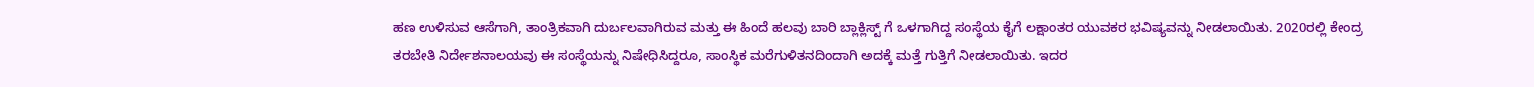ಹಣ ಉಳಿಸುವ ಆಸೆಗಾಗಿ, ತಾಂತ್ರಿಕವಾಗಿ ದುರ್ಬಲವಾಗಿರುವ ಮತ್ತು ಈ ಹಿಂದೆ ಹಲವು ಬಾರಿ ಬ್ಲಾಕ್ಲಿಸ್ಟ್ ಗೆ ಒಳಗಾಗಿದ್ದ ಸಂಸ್ಥೆಯ ಕೈಗೆ ಲಕ್ಷಾಂತರ ಯುವಕರ ಭವಿಷ್ಯವನ್ನು ನೀಡಲಾಯಿತು. 2020ರಲ್ಲಿ ಕೇಂದ್ರ ತರಬೇತಿ ನಿರ್ದೇಶನಾಲಯವು ಈ ಸಂಸ್ಥೆಯನ್ನು ನಿಷೇಧಿಸಿದ್ದರೂ, ಸಾಂಸ್ಥಿಕ ಮರೆಗುಳಿತನದಿಂದಾಗಿ ಅದಕ್ಕೆ ಮತ್ತೆ ಗುತ್ತಿಗೆ ನೀಡಲಾಯಿತು. ಇದರ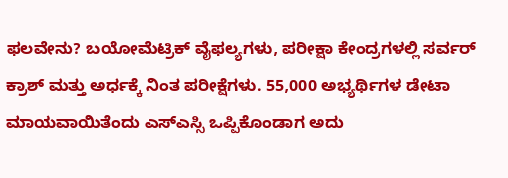ಫಲವೇನು? ಬಯೋಮೆಟ್ರಿಕ್ ವೈಫಲ್ಯಗಳು, ಪರೀಕ್ಷಾ ಕೇಂದ್ರಗಳಲ್ಲಿ ಸರ್ವರ್ ಕ್ರಾಶ್ ಮತ್ತು ಅರ್ಧಕ್ಕೆ ನಿಂತ ಪರೀಕ್ಷೆಗಳು. 55,000 ಅಭ್ಯರ್ಥಿಗಳ ಡೇಟಾ ಮಾಯವಾಯಿತೆಂದು ಎಸ್ಎಸ್ಸಿ ಒಪ್ಪಿಕೊಂಡಾಗ ಅದು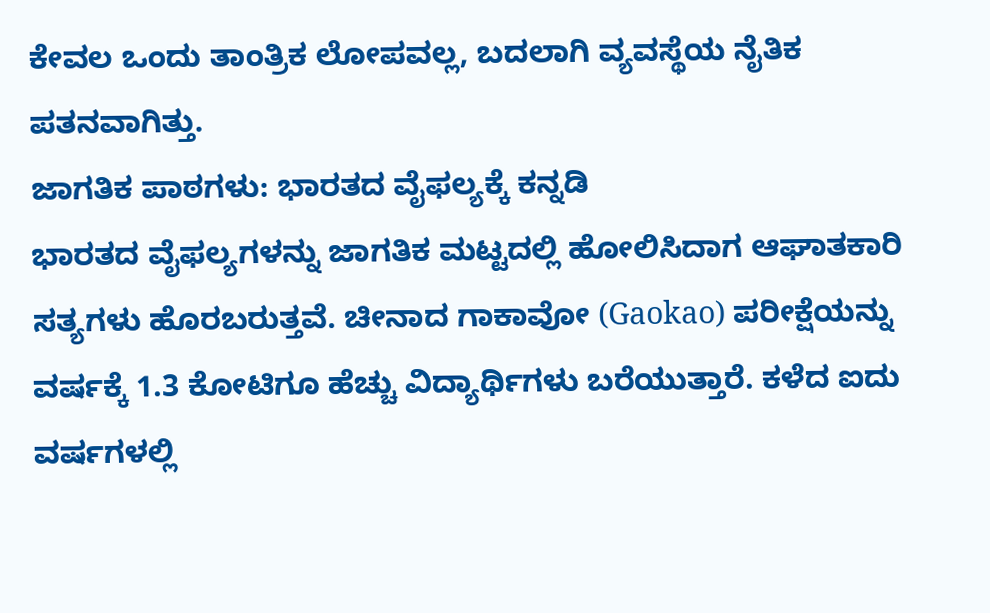ಕೇವಲ ಒಂದು ತಾಂತ್ರಿಕ ಲೋಪವಲ್ಲ, ಬದಲಾಗಿ ವ್ಯವಸ್ಥೆಯ ನೈತಿಕ ಪತನವಾಗಿತ್ತು.
ಜಾಗತಿಕ ಪಾಠಗಳು: ಭಾರತದ ವೈಫಲ್ಯಕ್ಕೆ ಕನ್ನಡಿ
ಭಾರತದ ವೈಫಲ್ಯಗಳನ್ನು ಜಾಗತಿಕ ಮಟ್ಟದಲ್ಲಿ ಹೋಲಿಸಿದಾಗ ಆಘಾತಕಾರಿ ಸತ್ಯಗಳು ಹೊರಬರುತ್ತವೆ. ಚೀನಾದ ಗಾಕಾವೋ (Gaokao) ಪರೀಕ್ಷೆಯನ್ನು ವರ್ಷಕ್ಕೆ 1.3 ಕೋಟಿಗೂ ಹೆಚ್ಚು ವಿದ್ಯಾರ್ಥಿಗಳು ಬರೆಯುತ್ತಾರೆ. ಕಳೆದ ಐದು ವರ್ಷಗಳಲ್ಲಿ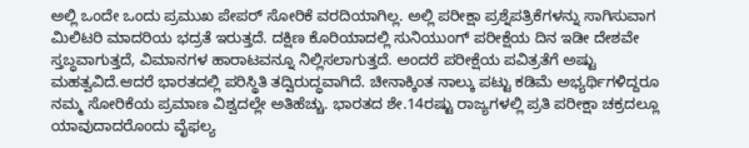ಅಲ್ಲಿ ಒಂದೇ ಒಂದು ಪ್ರಮುಖ ಪೇಪರ್ ಸೋರಿಕೆ ವರದಿಯಾಗಿಲ್ಲ. ಅಲ್ಲಿ ಪರೀಕ್ಷಾ ಪ್ರಶ್ನೆಪತ್ರಿಕೆಗಳನ್ನು ಸಾಗಿಸುವಾಗ ಮಿಲಿಟರಿ ಮಾದರಿಯ ಭದ್ರತೆ ಇರುತ್ತದೆ. ದಕ್ಷಿಣ ಕೊರಿಯಾದಲ್ಲಿ ಸುನಿಯುಂಗ್ ಪರೀಕ್ಷೆಯ ದಿನ ಇಡೀ ದೇಶವೇ ಸ್ತಬ್ಧವಾಗುತ್ತದೆ, ವಿಮಾನಗಳ ಹಾರಾಟವನ್ನೂ ನಿಲ್ಲಿಸಲಾಗುತ್ತದೆ. ಅಂದರೆ ಪರೀಕ್ಷೆಯ ಪವಿತ್ರತೆಗೆ ಅಷ್ಟು ಮಹತ್ವವಿದೆ.ಆದರೆ ಭಾರತದಲ್ಲಿ ಪರಿಸ್ಥಿತಿ ತದ್ವಿರುದ್ಧವಾಗಿದೆ. ಚೀನಾಕ್ಕಿಂತ ನಾಲ್ಕು ಪಟ್ಟು ಕಡಿಮೆ ಅಭ್ಯರ್ಥಿಗಳಿದ್ದರೂ ನಮ್ಮ ಸೋರಿಕೆಯ ಪ್ರಮಾಣ ವಿಶ್ವದಲ್ಲೇ ಅತಿಹೆಚ್ಚು. ಭಾರತದ ಶೇ.14ರಷ್ಟು ರಾಜ್ಯಗಳಲ್ಲಿ ಪ್ರತಿ ಪರೀಕ್ಷಾ ಚಕ್ರದಲ್ಲೂ ಯಾವುದಾದರೊಂದು ವೈಫಲ್ಯ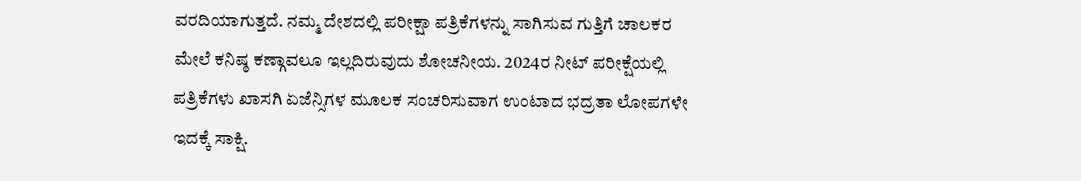ವರದಿಯಾಗುತ್ತದೆ. ನಮ್ಮ ದೇಶದಲ್ಲಿ ಪರೀಕ್ಷಾ ಪತ್ರಿಕೆಗಳನ್ನು ಸಾಗಿಸುವ ಗುತ್ತಿಗೆ ಚಾಲಕರ ಮೇಲೆ ಕನಿಷ್ಠ ಕಣ್ಗಾವಲೂ ಇಲ್ಲದಿರುವುದು ಶೋಚನೀಯ. 2024ರ ನೀಟ್ ಪರೀಕ್ಷೆಯಲ್ಲಿ ಪತ್ರಿಕೆಗಳು ಖಾಸಗಿ ಏಜೆನ್ಸಿಗಳ ಮೂಲಕ ಸಂಚರಿಸುವಾಗ ಉಂಟಾದ ಭದ್ರತಾ ಲೋಪಗಳೇ ಇದಕ್ಕೆ ಸಾಕ್ಷಿ.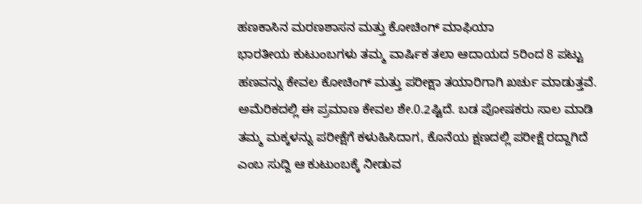ಹಣಕಾಸಿನ ಮರಣಶಾಸನ ಮತ್ತು ಕೋಚಿಂಗ್ ಮಾಫಿಯಾ
ಭಾರತೀಯ ಕುಟುಂಬಗಳು ತಮ್ಮ ವಾರ್ಷಿಕ ತಲಾ ಆದಾಯದ 5ರಿಂದ 8 ಪಟ್ಟು ಹಣವನ್ನು ಕೇವಲ ಕೋಚಿಂಗ್ ಮತ್ತು ಪರೀಕ್ಷಾ ತಯಾರಿಗಾಗಿ ಖರ್ಚು ಮಾಡುತ್ತವೆ. ಅಮೆರಿಕದಲ್ಲಿ ಈ ಪ್ರಮಾಣ ಕೇವಲ ಶೇ.0.2ಷ್ಟಿದೆ. ಬಡ ಪೋಷಕರು ಸಾಲ ಮಾಡಿ ತಮ್ಮ ಮಕ್ಕಳನ್ನು ಪರೀಕ್ಷೆಗೆ ಕಳುಹಿಸಿದಾಗ, ಕೊನೆಯ ಕ್ಷಣದಲ್ಲಿ ಪರೀಕ್ಷೆ ರದ್ದಾಗಿದೆ ಎಂಬ ಸುದ್ದಿ ಆ ಕುಟುಂಬಕ್ಕೆ ನೀಡುವ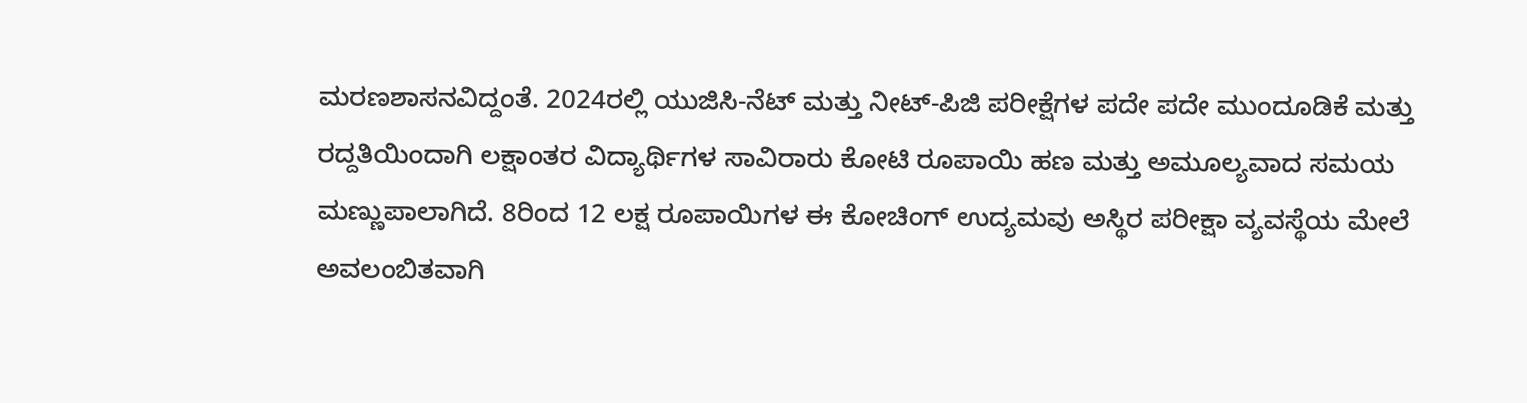ಮರಣಶಾಸನವಿದ್ದಂತೆ. 2024ರಲ್ಲಿ ಯುಜಿಸಿ-ನೆಟ್ ಮತ್ತು ನೀಟ್-ಪಿಜಿ ಪರೀಕ್ಷೆಗಳ ಪದೇ ಪದೇ ಮುಂದೂಡಿಕೆ ಮತ್ತು ರದ್ದತಿಯಿಂದಾಗಿ ಲಕ್ಷಾಂತರ ವಿದ್ಯಾರ್ಥಿಗಳ ಸಾವಿರಾರು ಕೋಟಿ ರೂಪಾಯಿ ಹಣ ಮತ್ತು ಅಮೂಲ್ಯವಾದ ಸಮಯ ಮಣ್ಣುಪಾಲಾಗಿದೆ. 8ರಿಂದ 12 ಲಕ್ಷ ರೂಪಾಯಿಗಳ ಈ ಕೋಚಿಂಗ್ ಉದ್ಯಮವು ಅಸ್ಥಿರ ಪರೀಕ್ಷಾ ವ್ಯವಸ್ಥೆಯ ಮೇಲೆ ಅವಲಂಬಿತವಾಗಿ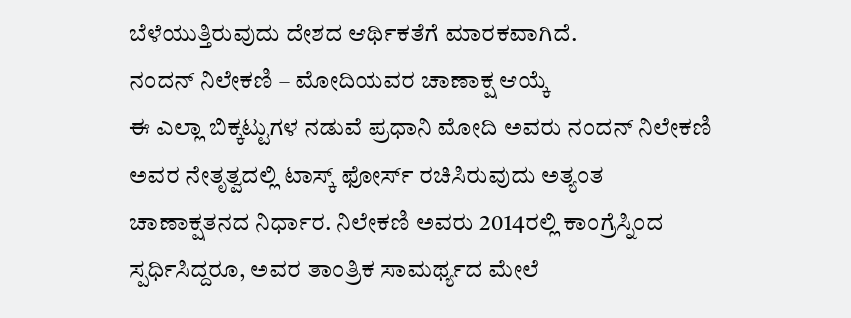ಬೆಳೆಯುತ್ತಿರುವುದು ದೇಶದ ಆರ್ಥಿಕತೆಗೆ ಮಾರಕವಾಗಿದೆ.
ನಂದನ್ ನಿಲೇಕಣಿ – ಮೋದಿಯವರ ಚಾಣಾಕ್ಷ ಆಯ್ಕೆ
ಈ ಎಲ್ಲಾ ಬಿಕ್ಕಟ್ಟುಗಳ ನಡುವೆ ಪ್ರಧಾನಿ ಮೋದಿ ಅವರು ನಂದನ್ ನಿಲೇಕಣಿ ಅವರ ನೇತೃತ್ವದಲ್ಲಿ ಟಾಸ್ಕ್ ಫೋರ್ಸ್ ರಚಿಸಿರುವುದು ಅತ್ಯಂತ ಚಾಣಾಕ್ಷತನದ ನಿರ್ಧಾರ. ನಿಲೇಕಣಿ ಅವರು 2014ರಲ್ಲಿ ಕಾಂಗ್ರೆಸ್ನಿಂದ ಸ್ಪರ್ಧಿಸಿದ್ದರೂ, ಅವರ ತಾಂತ್ರಿಕ ಸಾಮರ್ಥ್ಯದ ಮೇಲೆ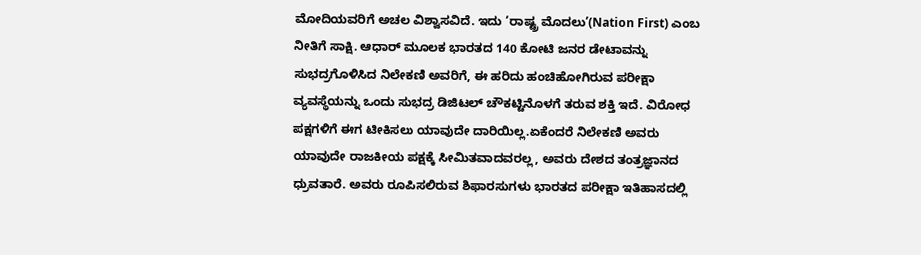ಮೋದಿಯವರಿಗೆ ಅಚಲ ವಿಶ್ವಾಸವಿದೆ. ಇದು ‘ರಾಷ್ಟ್ರ ಮೊದಲು’(Nation First) ಎಂಬ ನೀತಿಗೆ ಸಾಕ್ಷಿ. ಆಧಾರ್ ಮೂಲಕ ಭಾರತದ 140 ಕೋಟಿ ಜನರ ಡೇಟಾವನ್ನು ಸುಭದ್ರಗೊಳಿಸಿದ ನಿಲೇಕಣಿ ಅವರಿಗೆ, ಈ ಹರಿದು ಹಂಚಿಹೋಗಿರುವ ಪರೀಕ್ಷಾ ವ್ಯವಸ್ಥೆಯನ್ನು ಒಂದು ಸುಭದ್ರ ಡಿಜಿಟಲ್ ಚೌಕಟ್ಟಿನೊಳಗೆ ತರುವ ಶಕ್ತಿ ಇದೆ. ವಿರೋಧ ಪಕ್ಷಗಳಿಗೆ ಈಗ ಟೀಕಿಸಲು ಯಾವುದೇ ದಾರಿಯಿಲ್ಲ.ಏಕೆಂದರೆ ನಿಲೇಕಣಿ ಅವರು ಯಾವುದೇ ರಾಜಕೀಯ ಪಕ್ಷಕ್ಕೆ ಸೀಮಿತವಾದವರಲ್ಲ, ಅವರು ದೇಶದ ತಂತ್ರಜ್ಞಾನದ ಧ್ರುವತಾರೆ. ಅವರು ರೂಪಿಸಲಿರುವ ಶಿಫಾರಸುಗಳು ಭಾರತದ ಪರೀಕ್ಷಾ ಇತಿಹಾಸದಲ್ಲಿ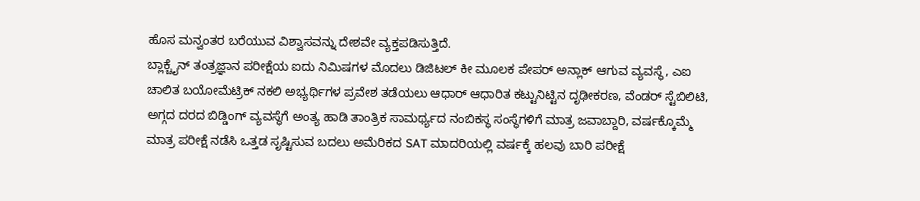ಹೊಸ ಮನ್ವಂತರ ಬರೆಯುವ ವಿಶ್ವಾಸವನ್ನು ದೇಶವೇ ವ್ಯಕ್ತಪಡಿಸುತ್ತಿದೆ.
ಬ್ಲಾಕ್ಚೈನ್ ತಂತ್ರಜ್ಞಾನ ಪರೀಕ್ಷೆಯ ಐದು ನಿಮಿಷಗಳ ಮೊದಲು ಡಿಜಿಟಲ್ ಕೀ ಮೂಲಕ ಪೇಪರ್ ಅನ್ಲಾಕ್ ಆಗುವ ವ್ಯವಸ್ಥೆ, ಎಐ ಚಾಲಿತ ಬಯೋಮೆಟ್ರಿಕ್ ನಕಲಿ ಅಭ್ಯರ್ಥಿಗಳ ಪ್ರವೇಶ ತಡೆಯಲು ಆಧಾರ್ ಆಧಾರಿತ ಕಟ್ಟುನಿಟ್ಟಿನ ದೃಢೀಕರಣ, ವೆಂಡರ್ ಸ್ಟೆಬಿಲಿಟಿ, ಅಗ್ಗದ ದರದ ಬಿಡ್ಡಿಂಗ್ ವ್ಯವಸ್ಥೆಗೆ ಅಂತ್ಯ ಹಾಡಿ ತಾಂತ್ರಿಕ ಸಾಮರ್ಥ್ಯದ ನಂಬಿಕಸ್ಥ ಸಂಸ್ಥೆಗಳಿಗೆ ಮಾತ್ರ ಜವಾಬ್ದಾರಿ, ವರ್ಷಕ್ಕೊಮ್ಮೆ ಮಾತ್ರ ಪರೀಕ್ಷೆ ನಡೆಸಿ ಒತ್ತಡ ಸೃಷ್ಟಿಸುವ ಬದಲು ಅಮೆರಿಕದ SAT ಮಾದರಿಯಲ್ಲಿ ವರ್ಷಕ್ಕೆ ಹಲವು ಬಾರಿ ಪರೀಕ್ಷೆ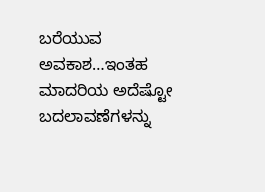ಬರೆಯುವ ಅವಕಾಶ…ಇಂತಹ ಮಾದರಿಯ ಅದೆಷ್ಟೋ ಬದಲಾವಣೆಗಳನ್ನು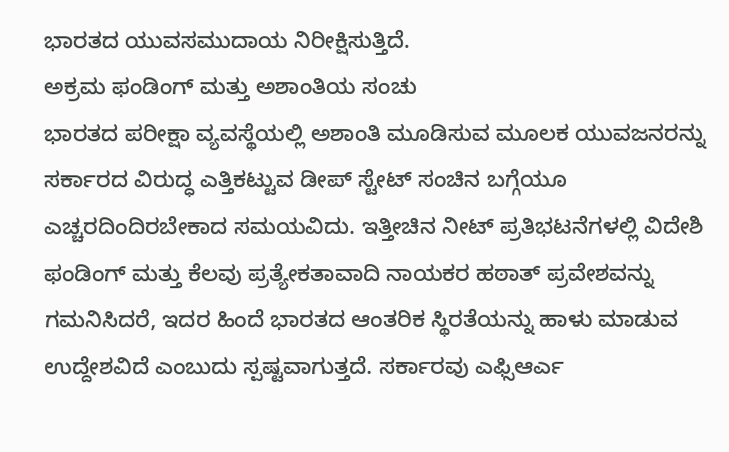ಭಾರತದ ಯುವಸಮುದಾಯ ನಿರೀಕ್ಷಿಸುತ್ತಿದೆ.
ಅಕ್ರಮ ಫಂಡಿಂಗ್ ಮತ್ತು ಅಶಾಂತಿಯ ಸಂಚು
ಭಾರತದ ಪರೀಕ್ಷಾ ವ್ಯವಸ್ಥೆಯಲ್ಲಿ ಅಶಾಂತಿ ಮೂಡಿಸುವ ಮೂಲಕ ಯುವಜನರನ್ನು ಸರ್ಕಾರದ ವಿರುದ್ಧ ಎತ್ತಿಕಟ್ಟುವ ಡೀಪ್ ಸ್ಟೇಟ್ ಸಂಚಿನ ಬಗ್ಗೆಯೂ ಎಚ್ಚರದಿಂದಿರಬೇಕಾದ ಸಮಯವಿದು. ಇತ್ತೀಚಿನ ನೀಟ್ ಪ್ರತಿಭಟನೆಗಳಲ್ಲಿ ವಿದೇಶಿ ಫಂಡಿಂಗ್ ಮತ್ತು ಕೆಲವು ಪ್ರತ್ಯೇಕತಾವಾದಿ ನಾಯಕರ ಹಠಾತ್ ಪ್ರವೇಶವನ್ನು ಗಮನಿಸಿದರೆ, ಇದರ ಹಿಂದೆ ಭಾರತದ ಆಂತರಿಕ ಸ್ಥಿರತೆಯನ್ನು ಹಾಳು ಮಾಡುವ ಉದ್ದೇಶವಿದೆ ಎಂಬುದು ಸ್ಪಷ್ಟವಾಗುತ್ತದೆ. ಸರ್ಕಾರವು ಎಫ್ಸಿಆರ್ಎ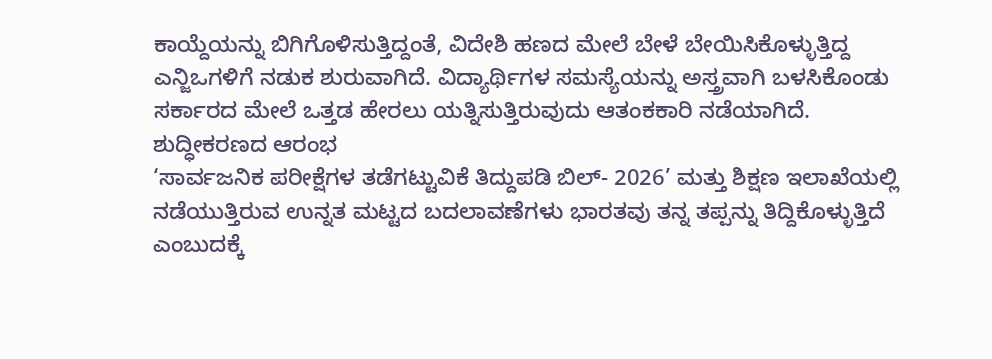ಕಾಯ್ದೆಯನ್ನು ಬಿಗಿಗೊಳಿಸುತ್ತಿದ್ದಂತೆ, ವಿದೇಶಿ ಹಣದ ಮೇಲೆ ಬೇಳೆ ಬೇಯಿಸಿಕೊಳ್ಳುತ್ತಿದ್ದ ಎನ್ಜಿಒಗಳಿಗೆ ನಡುಕ ಶುರುವಾಗಿದೆ. ವಿದ್ಯಾರ್ಥಿಗಳ ಸಮಸ್ಯೆಯನ್ನು ಅಸ್ತ್ರವಾಗಿ ಬಳಸಿಕೊಂಡು ಸರ್ಕಾರದ ಮೇಲೆ ಒತ್ತಡ ಹೇರಲು ಯತ್ನಿಸುತ್ತಿರುವುದು ಆತಂಕಕಾರಿ ನಡೆಯಾಗಿದೆ.
ಶುದ್ಧೀಕರಣದ ಆರಂಭ
‘ಸಾರ್ವಜನಿಕ ಪರೀಕ್ಷೆಗಳ ತಡೆಗಟ್ಟುವಿಕೆ ತಿದ್ದುಪಡಿ ಬಿಲ್- 2026’ ಮತ್ತು ಶಿಕ್ಷಣ ಇಲಾಖೆಯಲ್ಲಿ ನಡೆಯುತ್ತಿರುವ ಉನ್ನತ ಮಟ್ಟದ ಬದಲಾವಣೆಗಳು ಭಾರತವು ತನ್ನ ತಪ್ಪನ್ನು ತಿದ್ದಿಕೊಳ್ಳುತ್ತಿದೆ ಎಂಬುದಕ್ಕೆ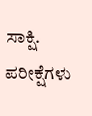ಸಾಕ್ಷಿ. ಪರೀಕ್ಷೆಗಳು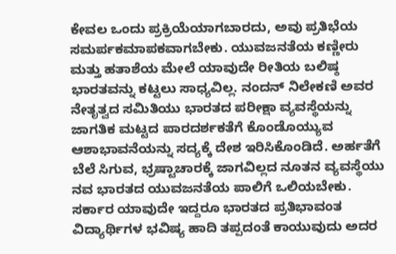ಕೇವಲ ಒಂದು ಪ್ರಕ್ರಿಯೆಯಾಗಬಾರದು, ಅವು ಪ್ರತಿಭೆಯ ಸಮರ್ಪಕಮಾಪಕವಾಗಬೇಕು. ಯುವಜನತೆಯ ಕಣ್ಣೀರು ಮತ್ತು ಹತಾಶೆಯ ಮೇಲೆ ಯಾವುದೇ ರೀತಿಯ ಬಲಿಷ್ಠ ಭಾರತವನ್ನು ಕಟ್ಟಲು ಸಾಧ್ಯವಿಲ್ಲ. ನಂದನ್ ನಿಲೇಕಣಿ ಅವರ ನೇತೃತ್ವದ ಸಮಿತಿಯು ಭಾರತದ ಪರೀಕ್ಷಾ ವ್ಯವಸ್ಥೆಯನ್ನು ಜಾಗತಿಕ ಮಟ್ಟದ ಪಾರದರ್ಶಕತೆಗೆ ಕೊಂಡೊಯ್ಯುವ ಆಶಾಭಾವನೆಯನ್ನು ಸದ್ಯಕ್ಕೆ ದೇಶ ಇರಿಸಿಕೊಂಡಿದೆ. ಅರ್ಹತೆಗೆ ಬೆಲೆ ಸಿಗುವ, ಭ್ರಷ್ಟಾಚಾರಕ್ಕೆ ಜಾಗವಿಲ್ಲದ ನೂತನ ವ್ಯವಸ್ಥೆಯು ನವ ಭಾರತದ ಯುವಜನತೆಯ ಪಾಲಿಗೆ ಒಲಿಯಬೇಕು. ಸರ್ಕಾರ ಯಾವುದೇ ಇದ್ದರೂ ಭಾರತದ ಪ್ರತಿಭಾವಂತ ವಿದ್ಯಾರ್ಥಿಗಳ ಭವಿಷ್ಯ ಹಾದಿ ತಪ್ಪದಂತೆ ಕಾಯುವುದು ಅದರ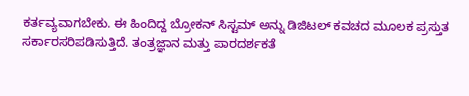ಕರ್ತವ್ಯವಾಗಬೇಕು. ಈ ಹಿಂದಿದ್ದ ಬ್ರೋಕನ್ ಸಿಸ್ಟಮ್ ಅನ್ನು ಡಿಜಿಟಲ್ ಕವಚದ ಮೂಲಕ ಪ್ರಸ್ತುತ ಸರ್ಕಾರಸರಿಪಡಿಸುತ್ತಿದೆ. ತಂತ್ರಜ್ಞಾನ ಮತ್ತು ಪಾರದರ್ಶಕತೆ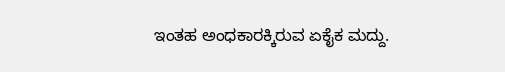ಇಂತಹ ಅಂಧಕಾರಕ್ಕಿರುವ ಏಕೈಕ ಮದ್ದು.